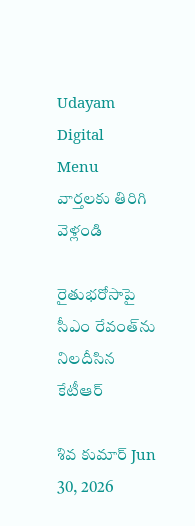Udayam Digital
Menu
వార్తలకు తిరిగి వెళ్లండి

రైతుభరోసాపై సీఎం రేవంత్‌ను నిలదీసిన కేటీఆర్

శివ కుమార్ Jun 30, 2026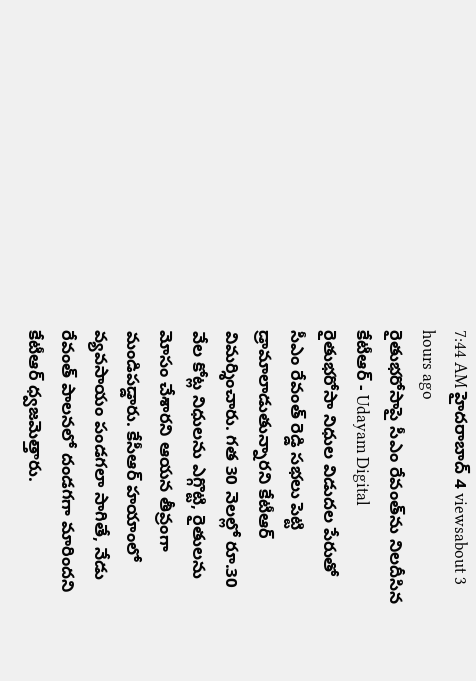7:44 AM హైదరాబాద్ 4 viewsabout 3 hours ago
రైతుభరోసాపై సీఎం రేవంత్‌ను నిలదీసిన కేటీఆర్ - Udayam Digital
రైతుభరోసా నిధుల విడుదల పేరుతో సీఎం రేవంత్ రెడ్డి సభలు పెట్టి డ్రామాలాడుతున్నారని కేటీఆర్ విమర్శించారు. గత 30 నెలల్లో రూ.30 వేల కోట్ల నిధులను ఎగ్గొట్టి, రైతులను మోసం చేశారని ఆయన తీవ్రంగా మండిపడ్డారు. కేసీఆర్ హయాంలో వ్యవసాయం పండగలా సాగితే, నేడు రేవంత్ పాలనలో దండగగా మారిందని కేటీఆర్ ధ్వజమెత్తారు.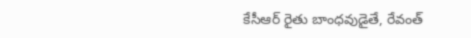కేసీఆర్ రైతు బాంధవుడైతే, రేవంత్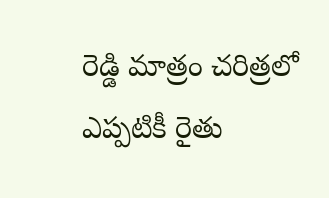రెడ్డి మాత్రం చరిత్రలో ఎప్పటికీ రైతు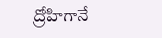ద్రోహిగానే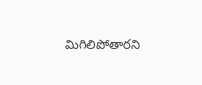మిగిలిపోతారని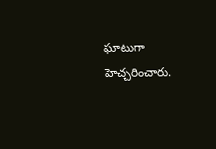ఘాటుగా హెచ్చరించారు.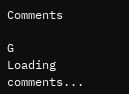Comments

G
Loading comments...